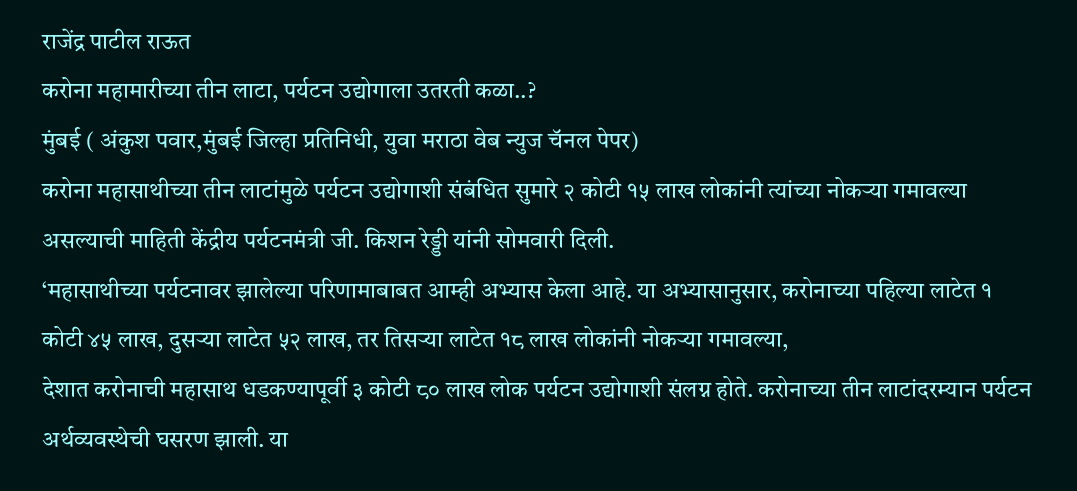राजेंद्र पाटील राऊत
करोना महामारीच्या तीन लाटा, पर्यटन उद्योगाला उतरती कळा..?
मुंबई ( अंकुश पवार,मुंबई जिल्हा प्रतिनिधी, युवा मराठा वेब न्युज चॅनल पेपर)
करोना महासाथीच्या तीन लाटांमुळे पर्यटन उद्योगाशी संबंधित सुमारे २ कोटी १५ लाख लोकांनी त्यांच्या नोकऱ्या गमावल्या असल्याची माहिती केंद्रीय पर्यटनमंत्री जी. किशन रेड्डी यांनी सोमवारी दिली.
‘महासाथीच्या पर्यटनावर झालेल्या परिणामाबाबत आम्ही अभ्यास केला आहे. या अभ्यासानुसार, करोनाच्या पहिल्या लाटेत १ कोटी ४५ लाख, दुसऱ्या लाटेत ५२ लाख, तर तिसऱ्या लाटेत १८ लाख लोकांनी नोकऱ्या गमावल्या,
देशात करोनाची महासाथ धडकण्यापूर्वी ३ कोटी ८० लाख लोक पर्यटन उद्योगाशी संलग्न होते. करोनाच्या तीन लाटांदरम्यान पर्यटन अर्थव्यवस्थेची घसरण झाली. या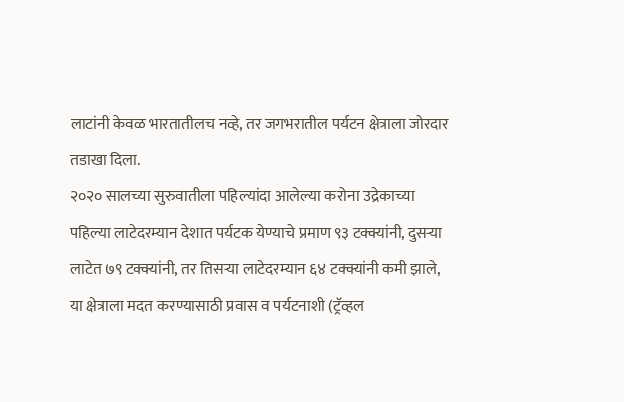लाटांनी केवळ भारतातीलच नव्हे, तर जगभरातील पर्यटन क्षेत्राला जोरदार तडाखा दिला.
२०२० सालच्या सुरुवातीला पहिल्यांदा आलेल्या करोना उद्रेकाच्या पहिल्या लाटेदरम्यान देशात पर्यटक येण्याचे प्रमाण ९३ टक्क्यांनी, दुसऱ्या लाटेत ७९ टक्क्यांनी, तर तिसऱ्या लाटेदरम्यान ६४ टक्क्यांनी कमी झाले,
या क्षेत्राला मदत करण्यासाठी प्रवास व पर्यटनाशी (ट्रॅव्हल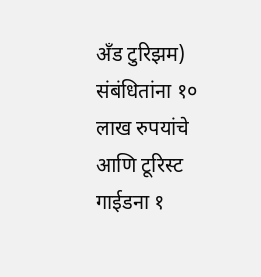अँड टुरिझम) संबंधितांना १० लाख रुपयांचे आणि टूरिस्ट गाईडना १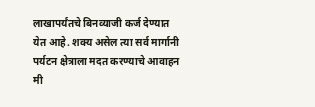लाखापर्यंतचे बिनव्याजी कर्ज देण्यात येत आहे. शक्य असेल त्या सर्व मार्गानी पर्यटन क्षेत्राला मदत करण्याचे आवाहन मी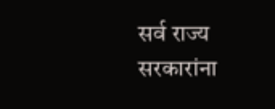सर्व राज्य सरकारांना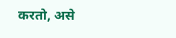करतो, असे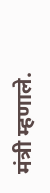मंत्री म्हणाले.